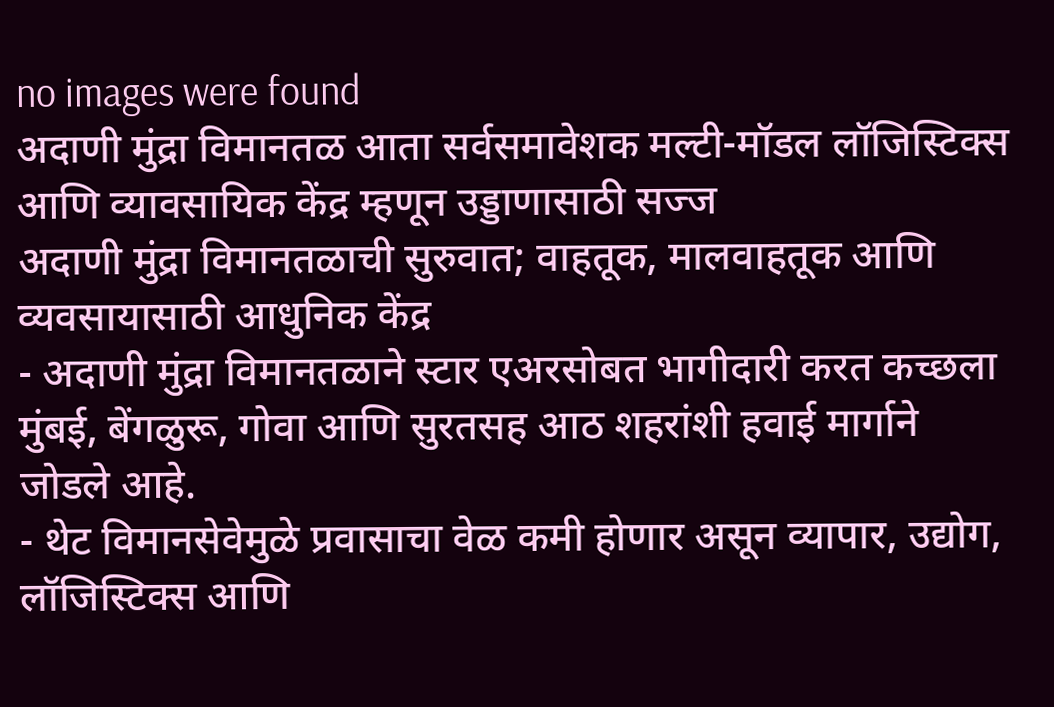no images were found
अदाणी मुंद्रा विमानतळ आता सर्वसमावेशक मल्टी-मॉडल लॉजिस्टिक्स आणि व्यावसायिक केंद्र म्हणून उड्डाणासाठी सज्ज
अदाणी मुंद्रा विमानतळाची सुरुवात; वाहतूक, मालवाहतूक आणि व्यवसायासाठी आधुनिक केंद्र
- अदाणी मुंद्रा विमानतळाने स्टार एअरसोबत भागीदारी करत कच्छला मुंबई, बेंगळुरू, गोवा आणि सुरतसह आठ शहरांशी हवाई मार्गाने जोडले आहे.
- थेट विमानसेवेमुळे प्रवासाचा वेळ कमी होणार असून व्यापार, उद्योग, लॉजिस्टिक्स आणि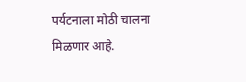पर्यटनाला मोठी चालना मिळणार आहे.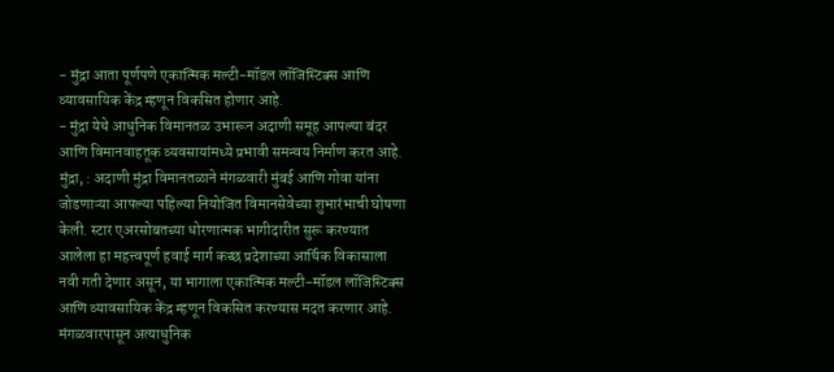- मुंद्रा आता पूर्णपणे एकात्मिक मल्टी-मॉडल लॉजिस्टिक्स आणि व्यावसायिक केंद्र म्हणून विकसित होणार आहे.
- मुंद्रा येथे आधुनिक विमानतळ उभारून अदाणी समूह आपल्या बंदर आणि विमानवाहतूक व्यवसायांमध्ये प्रभावी समन्वय निर्माण करत आहे.
मुंद्रा, : अदाणी मुंद्रा विमानतळाने मंगळवारी मुंबई आणि गोवा यांना जोडणाऱ्या आपल्या पहिल्या नियोजित विमानसेवेच्या शुभारंभाची घोषणा केली. स्टार एअरसोबतच्या धोरणात्मक भागीदारीत सुरू करण्यात आलेला हा महत्त्वपूर्ण हवाई मार्ग कच्छ प्रदेशाच्या आर्थिक विकासाला नवी गती देणार असून, या भागाला एकात्मिक मल्टी-मॉडल लॉजिस्टिक्स आणि व्यावसायिक केंद्र म्हणून विकसित करण्यास मदत करणार आहे.
मंगळवारपासून अत्याधुनिक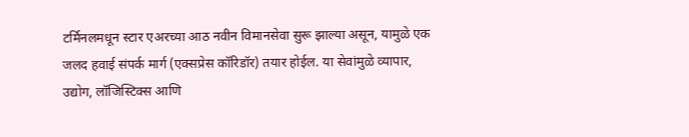टर्मिनलमधून स्टार एअरच्या आठ नवीन विमानसेवा सुरू झाल्या असून, यामुळे एक जलद हवाई संपर्क मार्ग (एक्सप्रेस कॉरिडॉर) तयार होईल. या सेवांमुळे व्यापार, उद्योग, लॉजिस्टिक्स आणि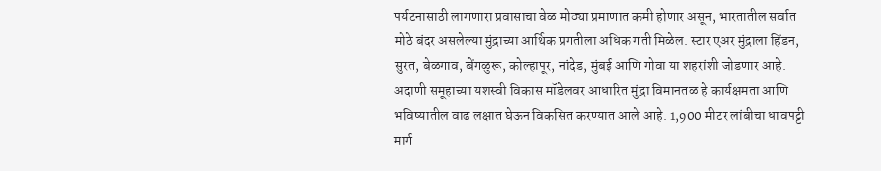पर्यटनासाठी लागणारा प्रवासाचा वेळ मोठ्या प्रमाणात कमी होणार असून, भारतातील सर्वात मोठे बंदर असलेल्या मुंद्राच्या आर्थिक प्रगतीला अधिक गती मिळेल. स्टार एअर मुंद्राला हिंडन, सुरत, बेळगाव, बेंगळुरू, कोल्हापूर, नांदेड, मुंबई आणि गोवा या शहरांशी जोडणार आहे.
अदाणी समूहाच्या यशस्वी विकास मॉडेलवर आधारित मुंद्रा विमानतळ हे कार्यक्षमता आणि भविष्यातील वाढ लक्षात घेऊन विकसित करण्यात आले आहे. 1,900 मीटर लांबीचा धावपट्टी मार्ग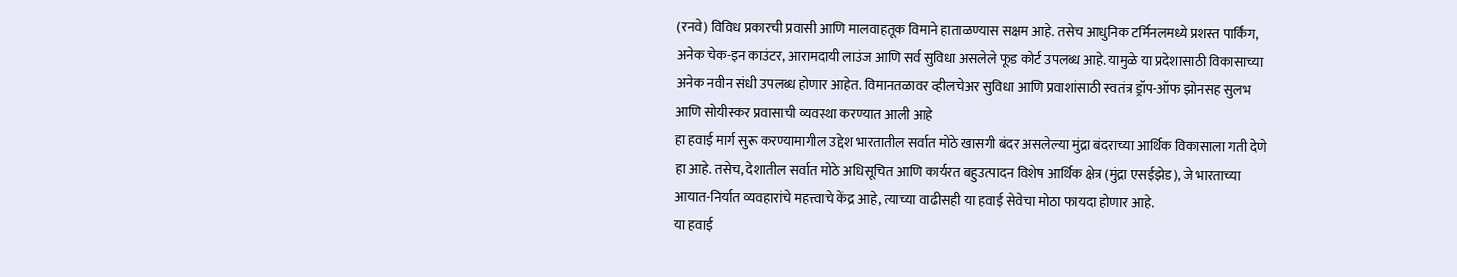(रनवे) विविध प्रकारची प्रवासी आणि मालवाहतूक विमाने हाताळण्यास सक्षम आहे. तसेच आधुनिक टर्मिनलमध्ये प्रशस्त पार्किंग, अनेक चेक-इन काउंटर, आरामदायी लाउंज आणि सर्व सुविधा असलेले फूड कोर्ट उपलब्ध आहे. यामुळे या प्रदेशासाठी विकासाच्या अनेक नवीन संधी उपलब्ध होणार आहेत. विमानतळावर व्हीलचेअर सुविधा आणि प्रवाशांसाठी स्वतंत्र ड्रॉप-ऑफ झोनसह सुलभ आणि सोयीस्कर प्रवासाची व्यवस्था करण्यात आली आहे
हा हवाई मार्ग सुरू करण्यामागील उद्देश भारतातील सर्वात मोठे खासगी बंदर असलेल्या मुंद्रा बंदराच्या आर्थिक विकासाला गती देणे हा आहे. तसेच, देशातील सर्वात मोठे अधिसूचित आणि कार्यरत बहुउत्पादन विशेष आर्थिक क्षेत्र (मुंद्रा एसईझेड), जे भारताच्या आयात-निर्यात व्यवहारांचे महत्त्वाचे केंद्र आहे, त्याच्या वाढीसही या हवाई सेवेचा मोठा फायदा होणार आहे.
या हवाई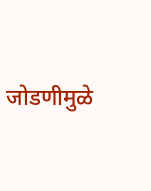जोडणीमुळे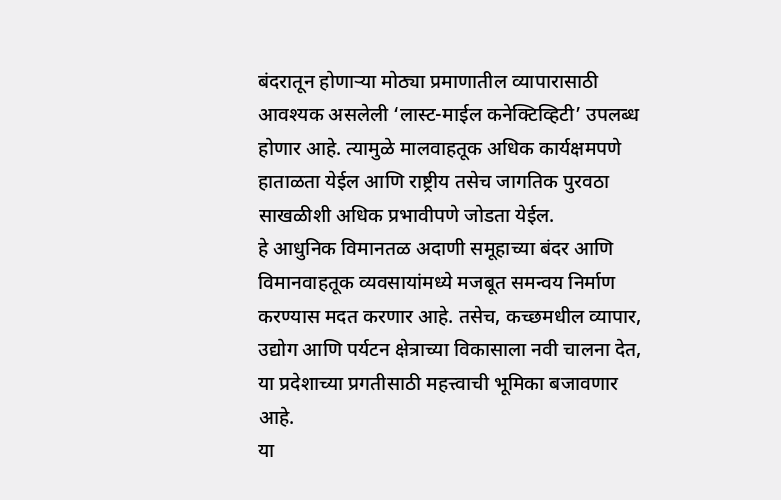बंदरातून होणाऱ्या मोठ्या प्रमाणातील व्यापारासाठी आवश्यक असलेली ‘लास्ट-माईल कनेक्टिव्हिटी’ उपलब्ध होणार आहे. त्यामुळे मालवाहतूक अधिक कार्यक्षमपणे हाताळता येईल आणि राष्ट्रीय तसेच जागतिक पुरवठा साखळीशी अधिक प्रभावीपणे जोडता येईल.
हे आधुनिक विमानतळ अदाणी समूहाच्या बंदर आणि विमानवाहतूक व्यवसायांमध्ये मजबूत समन्वय निर्माण करण्यास मदत करणार आहे. तसेच, कच्छमधील व्यापार, उद्योग आणि पर्यटन क्षेत्राच्या विकासाला नवी चालना देत, या प्रदेशाच्या प्रगतीसाठी महत्त्वाची भूमिका बजावणार आहे.
या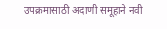उपक्रमासाठी अदाणी समूहाने नवी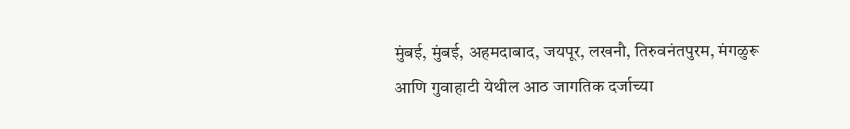मुंबई, मुंबई, अहमदाबाद, जयपूर, लखनौ, तिरुवनंतपुरम, मंगळुरू आणि गुवाहाटी येथील आठ जागतिक दर्जाच्या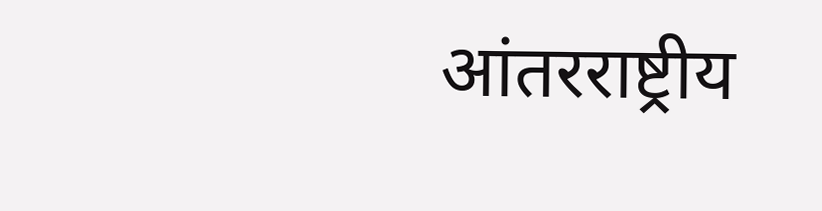आंतरराष्ट्रीय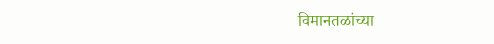विमानतळांच्या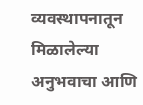व्यवस्थापनातून मिळालेल्या अनुभवाचा आणि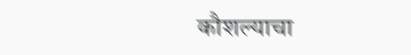कौशल्याचा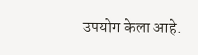उपयोग केला आहे.